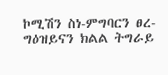ኮሚሽን ስነ-ምግባርን ፀረ-ግዕዝይናን ክልል ትግራይ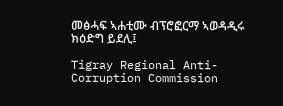መፅሓፍ ኣሐቲሙ ብፕሮፎርማ ኣወዳዲሩ ክዕድግ ይደሊ፤

Tigray Regional Anti-Corruption Commission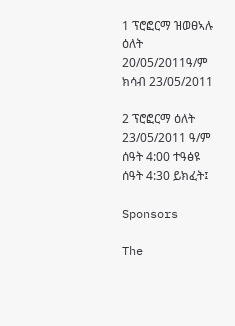1 ፕሮፎርማ ዝወፀኣሉ ዕለት 20/05/2011ዓ/ም ክሳብ 23/05/2011

2 ፕሮፎርማ ዕለት 23/05/2011 ዓ/ም ሰዓት 4:00 ተዓፅዩ ሰዓት 4:30 ይክፈት፤

Sponsors

The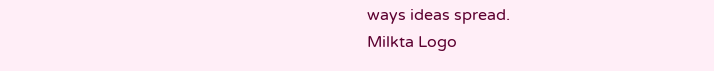ways ideas spread.
Milkta Logo